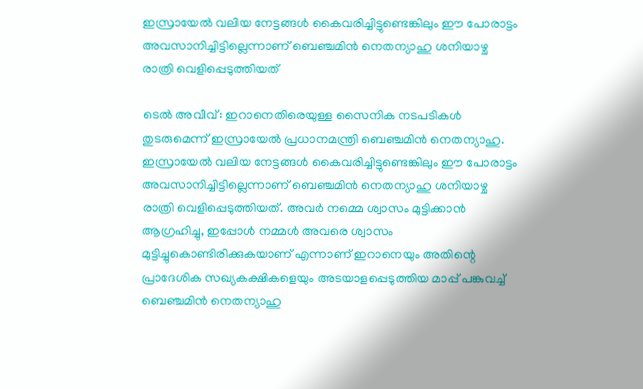ഇസ്രായേൽ വലിയ നേട്ടങ്ങൾ കൈവരിച്ചിട്ടുണ്ടെങ്കിലും ഈ പോരാട്ടം അവസാനിച്ചിട്ടില്ലെന്നാണ് ബെഞ്ചമിൻ നെതന്യാഹു ശനിയാഴ്ച രാത്രി വെളിപ്പെടുത്തിയത്

ടെൽ അവീവ്: ഇറാനെതിരെയുള്ള സൈനിക നടപടികൾ തുടരുമെന്ന് ഇസ്രായേൽ പ്രധാനമന്ത്രി ബെഞ്ചമിൻ നെതന്യാഹു. ഇസ്രായേൽ വലിയ നേട്ടങ്ങൾ കൈവരിച്ചിട്ടുണ്ടെങ്കിലും ഈ പോരാട്ടം അവസാനിച്ചിട്ടില്ലെന്നാണ് ബെഞ്ചമിൻ നെതന്യാഹു ശനിയാഴ്ച രാത്രി വെളിപ്പെടുത്തിയത്. അവർ നമ്മെ ശ്വാസം മുട്ടിക്കാൻ ആഗ്രഹിച്ചു, ഇപ്പോൾ നമ്മൾ അവരെ ശ്വാസം മുട്ടിച്ചുകൊണ്ടിരിക്കുകയാണ് എന്നാണ് ഇറാനെയും അതിന്റെ പ്രാദേശിക സഖ്യകക്ഷികളെയും അടയാളപ്പെടുത്തിയ മാപ്പ് പങ്കുവച്ച് ബെഞ്ചമിൻ നെതന്യാഹു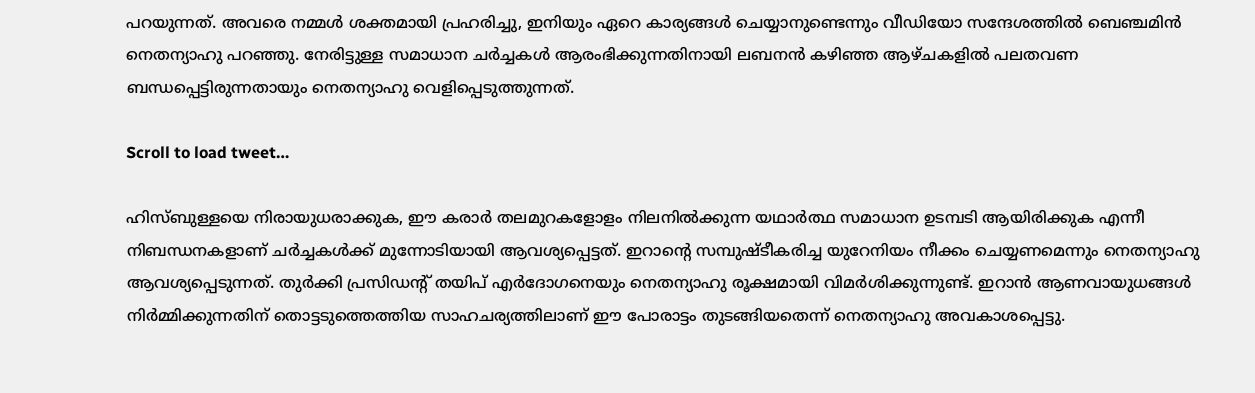പറയുന്നത്. അവരെ നമ്മൾ ശക്തമായി പ്രഹരിച്ചു, ഇനിയും ഏറെ കാര്യങ്ങൾ ചെയ്യാനുണ്ടെന്നും വീഡിയോ സന്ദേശത്തിൽ ബെഞ്ചമിൻ നെതന്യാഹു പറഞ്ഞു. നേരിട്ടുള്ള സമാധാന ചർച്ചകൾ ആരംഭിക്കുന്നതിനായി ലബനൻ കഴിഞ്ഞ ആഴ്ചകളിൽ പലതവണ ബന്ധപ്പെട്ടിരുന്നതായും നെതന്യാഹു വെളിപ്പെടുത്തുന്നത്.

Scroll to load tweet…

ഹിസ്ബുള്ളയെ നിരായുധരാക്കുക, ഈ കരാർ തലമുറകളോളം നിലനിൽക്കുന്ന യഥാർത്ഥ സമാധാന ഉടമ്പടി ആയിരിക്കുക എന്നീ നിബന്ധനകളാണ് ച‍ർച്ചകൾക്ക് മുന്നോടിയായി ആവശ്യപ്പെട്ടത്. ഇറാന്റെ സമ്പുഷ്‌ടീകരിച്ച യുറേനിയം നീക്കം ചെയ്യണമെന്നും നെതന്യാഹു ആവശ്യപ്പെടുന്നത്. തുർക്കി പ്രസിഡന്റ് തയിപ് എർദോഗനെയും നെതന്യാഹു രൂക്ഷമായി വിമ‍ർശിക്കുന്നുണ്ട്. ഇറാൻ ആണവായുധങ്ങൾ നിർമ്മിക്കുന്നതിന് തൊട്ടടുത്തെത്തിയ സാഹചര്യത്തിലാണ് ഈ പോരാട്ടം തുടങ്ങിയതെന്ന് നെതന്യാഹു അവകാശപ്പെട്ടു.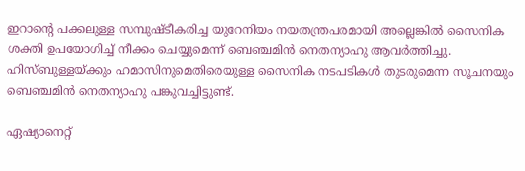ഇറാന്റെ പക്കലുള്ള സമ്പുഷ്ടീകരിച്ച യുറേനിയം നയതന്ത്രപരമായി അല്ലെങ്കിൽ സൈനിക ശക്തി ഉപയോഗിച്ച് നീക്കം ചെയ്യുമെന്ന് ബെഞ്ചമിൻ നെതന്യാഹു ആവർത്തിച്ചു. ഹിസ്ബുള്ളയ്ക്കും ഹമാസിനുമെതിരെയുള്ള സൈനിക നടപടികൾ തുടരുമെന്ന സൂചനയും ബെഞ്ചമിൻ നെതന്യാഹു പങ്കുവച്ചിട്ടുണ്ട്.

ഏഷ്യാനെറ്റ്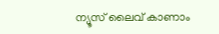ന്യൂസ് ലൈവ് കാണാം